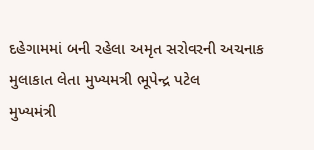દહેગામમાં બની રહેલા અમૃત સરોવરની અચનાક મુલાકાત લેતા મુખ્યમત્રી ભૂપેન્દ્ર પટેલ
મુખ્યમંત્રી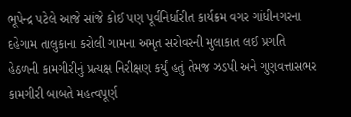ભૂપેન્દ્ર પટેલે આજે સાંજે કોઈ પણ પૂર્વનિર્ધારીત કાર્યક્રમ વગર ગાંધીનગરના દહેગામ તાલુકાના કરોલી ગામના અમૃત સરોવરની મુલાકાત લઈ પ્રગતિ હેઠળની કામગીરીનું પ્રત્યક્ષ નિરીક્ષણ કર્યું હતું તેમજ ઝડપી અને ગુણવત્તાસભર કામગીરી બાબતે મહત્વપૂર્ણ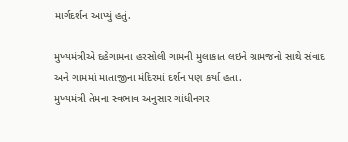માર્ગદર્શન આપ્યું હતું.

મુખ્યમંત્રીએ દહેગામના હરસોલી ગામની મુલાકાત લઇને ગ્રામજનો સાથે સંવાદ અને ગામમાં માતાજીના મંદિરમાં દર્શન પણ કર્યા હતા.
મુખ્યમંત્રી તેમના સ્વભાવ અનુસાર ગાંધીનગર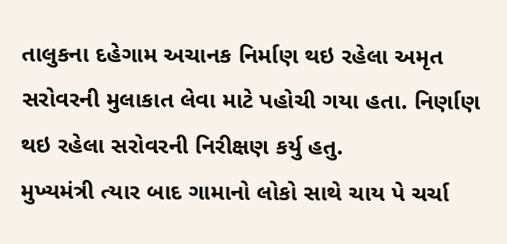તાલુકના દહેગામ અચાનક નિર્માણ થઇ રહેલા અમૃત સરોવરની મુલાકાત લેવા માટે પહોચી ગયા હતા. નિર્ણાણ થઇ રહેલા સરોવરની નિરીક્ષણ કર્યુ હતુ.
મુખ્યમંત્રી ત્યાર બાદ ગામાનો લોકો સાથે ચાય પે ચર્ચા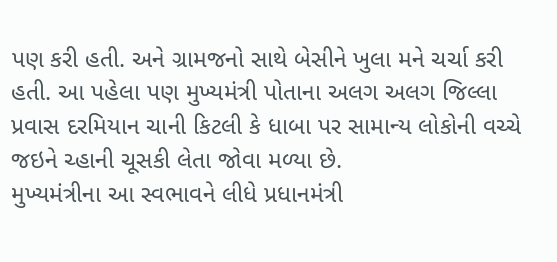પણ કરી હતી. અને ગ્રામજનો સાથે બેસીને ખુલા મને ચર્ચા કરી હતી. આ પહેલા પણ મુખ્યમંત્રી પોતાના અલગ અલગ જિલ્લા પ્રવાસ દરમિયાન ચાની કિટલી કે ધાબા પર સામાન્ય લોકોની વચ્ચે જઇને ચ્હાની ચૂસકી લેતા જોવા મળ્યા છે.
મુખ્યમંત્રીના આ સ્વભાવને લીધે પ્રધાનમંત્રી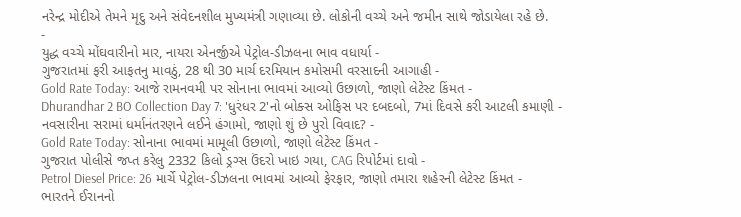નરેન્દ્ર મોદીએ તેમને મૃદુ અને સંવેદનશીલ મુખ્યમંત્રી ગણાવ્યા છે. લોકોની વચ્ચે અને જમીન સાથે જોડાયેલા રહે છે.
-
યુદ્ધ વચ્ચે મોંઘવારીનો માર, નાયરા એનર્જીએ પેટ્રોલ-ડીઝલના ભાવ વધાર્યા -
ગુજરાતમાં ફરી આફતનુ માવઠું, 28 થી 30 માર્ચ દરમિયાન કમોસમી વરસાદની આગાહી -
Gold Rate Today: આજે રામનવમી પર સોનાના ભાવમાં આવ્યો ઉછાળો, જાણો લેટેસ્ટ કિંમત -
Dhurandhar 2 BO Collection Day 7: 'ધુરંધર 2'નો બોક્સ ઓફિસ પર દબદબો, 7માં દિવસે કરી આટલી કમાણી -
નવસારીના સરામાં ધર્માનંતરણને લઈને હંગામો, જાણો શું છે પુરો વિવાદ? -
Gold Rate Today: સોનાના ભાવમાં મામૂલી ઉછાળો, જાણો લેટેસ્ટ કિંમત -
ગુજરાત પોલીસે જપ્ત કરેલુ 2332 કિલો ડ્રગ્સ ઉંદરો ખાઇ ગયા, CAG રિપોર્ટમાં દાવો -
Petrol Diesel Price: 26 માર્ચે પેટ્રોલ-ડીઝલના ભાવમાં આવ્યો ફેરફાર, જાણો તમારા શહેરની લેટેસ્ટ કિંમત -
ભારતને ઈરાનનો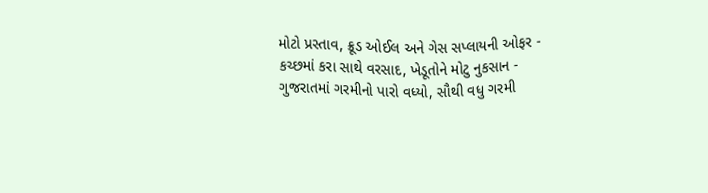મોટો પ્રસ્તાવ, ક્રૂડ ઓઈલ અને ગેસ સપ્લાયની ઓફર -
કચ્છમાં કરા સાથે વરસાદ, ખેડૂતોને મોટુ નુકસાન -
ગુજરાતમાં ગરમીનો પારો વધ્યો, સૌથી વધુ ગરમી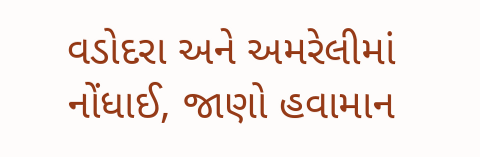વડોદરા અને અમરેલીમાં નોંધાઈ, જાણો હવામાન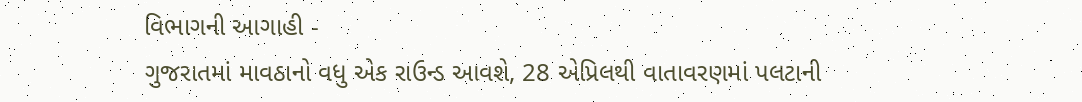વિભાગની આગાહી -
ગુજરાતમાં માવઠાનો વધુ એક રાઉન્ડ આવશે, 28 એપ્રિલથી વાતાવરણમાં પલટાની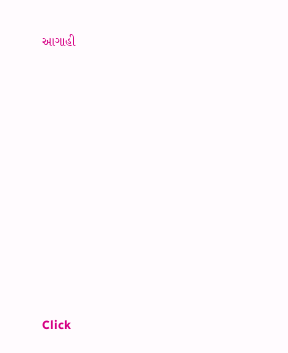આગાહી










Click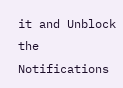it and Unblock the Notifications